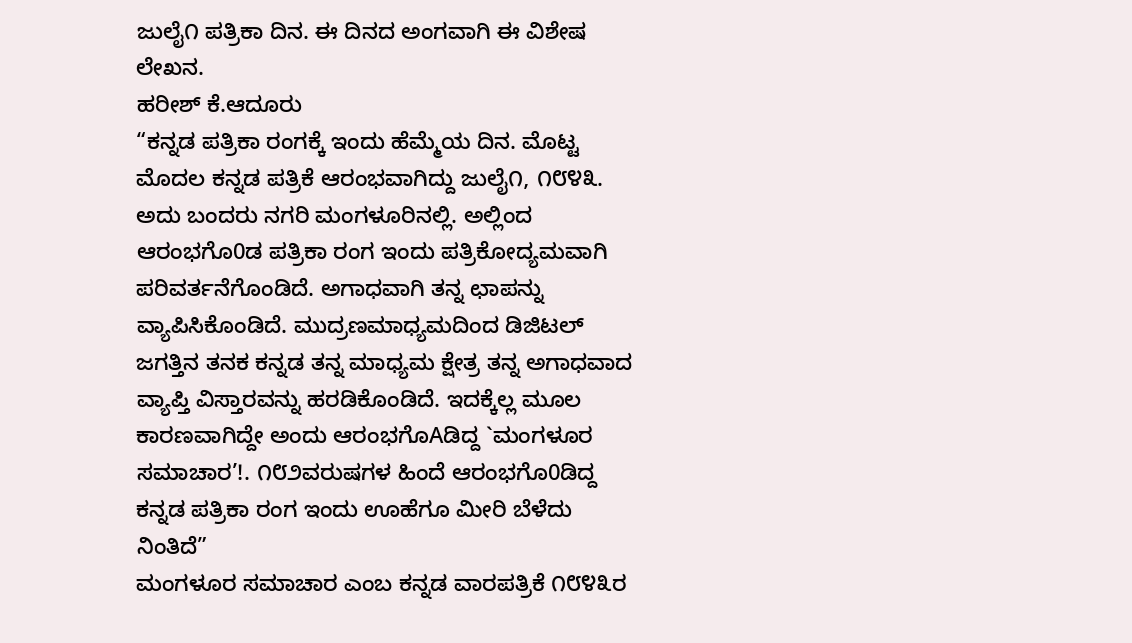ಜುಲೈ೧ ಪತ್ರಿಕಾ ದಿನ. ಈ ದಿನದ ಅಂಗವಾಗಿ ಈ ವಿಶೇಷ ಲೇಖನ.
ಹರೀಶ್ ಕೆ.ಆದೂರು
“ಕನ್ನಡ ಪತ್ರಿಕಾ ರಂಗಕ್ಕೆ ಇಂದು ಹೆಮ್ಮೆಯ ದಿನ. ಮೊಟ್ಟ ಮೊದಲ ಕನ್ನಡ ಪತ್ರಿಕೆ ಆರಂಭವಾಗಿದ್ದು ಜುಲೈ೧, ೧೮೪೩. ಅದು ಬಂದರು ನಗರಿ ಮಂಗಳೂರಿನಲ್ಲಿ. ಅಲ್ಲಿಂದ ಆರಂಭಗೊ0ಡ ಪತ್ರಿಕಾ ರಂಗ ಇಂದು ಪತ್ರಿಕೋದ್ಯಮವಾಗಿ ಪರಿವರ್ತನೆಗೊಂಡಿದೆ. ಅಗಾಧವಾಗಿ ತನ್ನ ಛಾಪನ್ನು ವ್ಯಾಪಿಸಿಕೊಂಡಿದೆ. ಮುದ್ರಣಮಾಧ್ಯಮದಿಂದ ಡಿಜಿಟಲ್ ಜಗತ್ತಿನ ತನಕ ಕನ್ನಡ ತನ್ನ ಮಾಧ್ಯಮ ಕ್ಷೇತ್ರ ತನ್ನ ಅಗಾಧವಾದ ವ್ಯಾಪ್ತಿ ವಿಸ್ತಾರವನ್ನು ಹರಡಿಕೊಂಡಿದೆ. ಇದಕ್ಕೆಲ್ಲ ಮೂಲ ಕಾರಣವಾಗಿದ್ದೇ ಅಂದು ಆರಂಭಗೊAಡಿದ್ದ `ಮಂಗಳೂರ ಸಮಾಚಾರ’!. ೧೮೨ವರುಷಗಳ ಹಿಂದೆ ಆರಂಭಗೊ0ಡಿದ್ದ ಕನ್ನಡ ಪತ್ರಿಕಾ ರಂಗ ಇಂದು ಊಹೆಗೂ ಮೀರಿ ಬೆಳೆದು ನಿಂತಿದೆ”
ಮಂಗಳೂರ ಸಮಾಚಾರ ಎಂಬ ಕನ್ನಡ ವಾರಪತ್ರಿಕೆ ೧೮೪೩ರ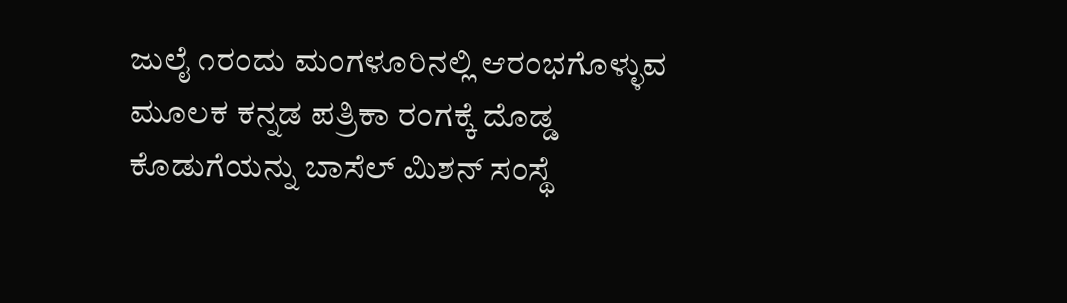ಜುಲೈ ೧ರಂದು ಮಂಗಳೂರಿನಲ್ಲಿ ಆರಂಭಗೊಳ್ಳುವ ಮೂಲಕ ಕನ್ನಡ ಪತ್ರಿಕಾ ರಂಗಕ್ಕೆ ದೊಡ್ಡ ಕೊಡುಗೆಯನ್ನು ಬಾಸೆಲ್ ಮಿಶನ್ ಸಂಸ್ಥೆ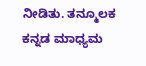ನೀಡಿತು. ತನ್ಮೂಲಕ ಕನ್ನಡ ಮಾಧ್ಯಮ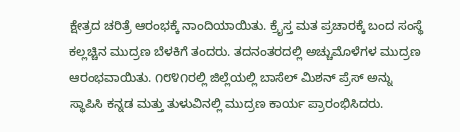ಕ್ಷೇತ್ರದ ಚರಿತ್ರೆ ಆರಂಭಕ್ಕೆ ನಾಂದಿಯಾಯಿತು. ಕ್ರೈಸ್ತ ಮತ ಪ್ರಚಾರಕ್ಕೆ ಬಂದ ಸಂಸ್ಥೆ ಕಲ್ಲಚ್ಚಿನ ಮುದ್ರಣ ಬೆಳಕಿಗೆ ತಂದರು. ತದನಂತರದಲ್ಲಿ ಅಚ್ಚುಮೊಳೆಗಳ ಮುದ್ರಣ ಆರಂಭವಾಯಿತು. ೧೮೪೧ರಲ್ಲಿ ಜಿಲ್ಲೆಯಲ್ಲಿ ಬಾಸೆಲ್ ಮಿಶನ್ ಪ್ರೆಸ್ ಅನ್ನು ಸ್ಥಾಪಿಸಿ ಕನ್ನಡ ಮತ್ತು ತುಳುವಿನಲ್ಲಿ ಮುದ್ರಣ ಕಾರ್ಯ ಪ್ರಾರಂಭಿಸಿದರು.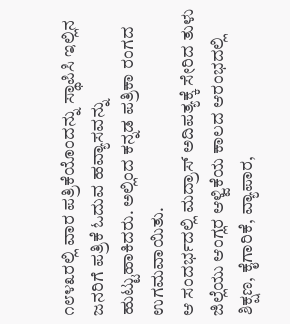೧೮೪೩ರಲ್ಲಿ ವಾರ ಪತ್ರಿಕೆಯೊಂದನ್ನು ಸ್ಥಾಪಿಸಿ ಇಲ್ಲಿನ ಜನರಿಗೆ ಪತ್ರಿಕೆ ಓದುವ ಹವ್ಯಾಸವನ್ನು ಹುಟ್ಟುಹಾಕಿದರು. ಅಲ್ಲಿಂದ ಕನ್ನಡ ಪತ್ರಿಕಾ ರಂಗದ ಉಗಮವಾಯಿತು.
ಆ ಸಂದರ್ಭದಲ್ಲಿ ಮದ್ರಾಸ್ ಅದಿಪತ್ಯಕ್ಕೆ ಸೇರಿದ ತುಳು ಜಿಲ್ಲೆಯು ಆಂಗ್ಲರ ಆಳ್ವಿಕೆಯ ಕಾಲದ ಆರಂಭದಲ್ಲಿ ಶಿಕ್ಷಣ, ಕೈಗಾರಿಕೆ, ವ್ಯಾಪಾರ,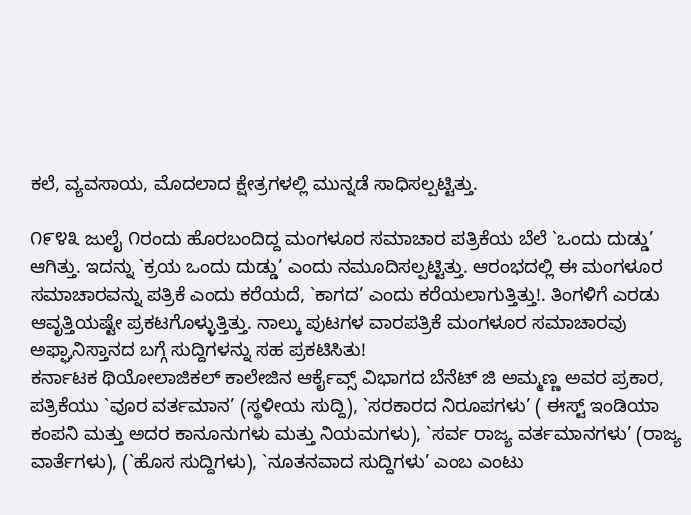ಕಲೆ, ವ್ಯವಸಾಯ, ಮೊದಲಾದ ಕ್ಷೇತ್ರಗಳಲ್ಲಿ ಮುನ್ನಡೆ ಸಾಧಿಸಲ್ಪಟ್ಟಿತ್ತು.

೧೯೪೩ ಜುಲೈ ೧ರಂದು ಹೊರಬಂದಿದ್ದ ಮಂಗಳೂರ ಸಮಾಚಾರ ಪತ್ರಿಕೆಯ ಬೆಲೆ `ಒಂದು ದುಡ್ಡು’ ಆಗಿತ್ತು. ಇದನ್ನು `ಕ್ರಯ ಒಂದು ದುಡ್ಡು’ ಎಂದು ನಮೂದಿಸಲ್ಪಟ್ಟಿತ್ತು. ಆರಂಭದಲ್ಲಿ ಈ ಮಂಗಳೂರ ಸಮಾಚಾರವನ್ನು ಪತ್ರಿಕೆ ಎಂದು ಕರೆಯದೆ, `ಕಾಗದ’ ಎಂದು ಕರೆಯಲಾಗುತ್ತಿತ್ತು!. ತಿಂಗಳಿಗೆ ಎರಡು ಆವೃತ್ತಿಯಷ್ಟೇ ಪ್ರಕಟಗೊಳ್ಳುತ್ತಿತ್ತು. ನಾಲ್ಕು ಪುಟಗಳ ವಾರಪತ್ರಿಕೆ ಮಂಗಳೂರ ಸಮಾಚಾರವು ಅಫ್ಘಾನಿಸ್ತಾನದ ಬಗ್ಗೆ ಸುದ್ದಿಗಳನ್ನು ಸಹ ಪ್ರಕಟಿಸಿತು!
ಕರ್ನಾಟಕ ಥಿಯೋಲಾಜಿಕಲ್ ಕಾಲೇಜಿನ ಆರ್ಕೈವ್ಸ್ ವಿಭಾಗದ ಬೆನೆಟ್ ಜಿ ಅಮ್ಮಣ್ಣ ಅವರ ಪ್ರಕಾರ, ಪತ್ರಿಕೆಯು `ವೂರ ವರ್ತಮಾನ’ (ಸ್ಥಳೀಯ ಸುದ್ದಿ), `ಸರಕಾರದ ನಿರೂಪಗಳು’ ( ಈಸ್ಟ್ ಇಂಡಿಯಾ ಕಂಪನಿ ಮತ್ತು ಅದರ ಕಾನೂನುಗಳು ಮತ್ತು ನಿಯಮಗಳು), `ಸರ್ವ ರಾಜ್ಯ ವರ್ತಮಾನಗಳು’ (ರಾಜ್ಯ ವಾರ್ತೆಗಳು), (`ಹೊಸ ಸುದ್ದಿಗಳು), `ನೂತನವಾದ ಸುದ್ದಿಗಳು’ ಎಂಬ ಎಂಟು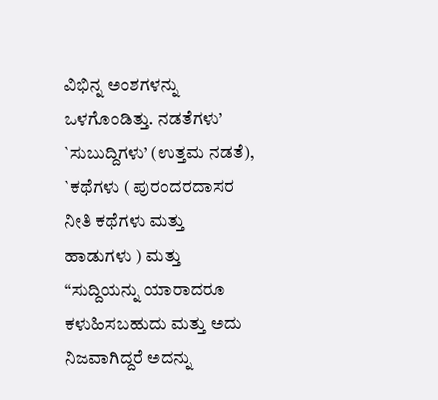ವಿಭಿನ್ನ ಅಂಶಗಳನ್ನು ಒಳಗೊಂಡಿತ್ತು. ನಡತೆಗಳು’ `ಸುಬುದ್ದಿಗಳು’ (ಉತ್ತಮ ನಡತೆ), `ಕಥೆಗಳು ( ಪುರಂದರದಾಸರ ನೀತಿ ಕಥೆಗಳು ಮತ್ತು ಹಾಡುಗಳು ) ಮತ್ತು “ಸುದ್ದಿಯನ್ನು ಯಾರಾದರೂ ಕಳುಹಿಸಬಹುದು ಮತ್ತು ಅದು ನಿಜವಾಗಿದ್ದರೆ ಅದನ್ನು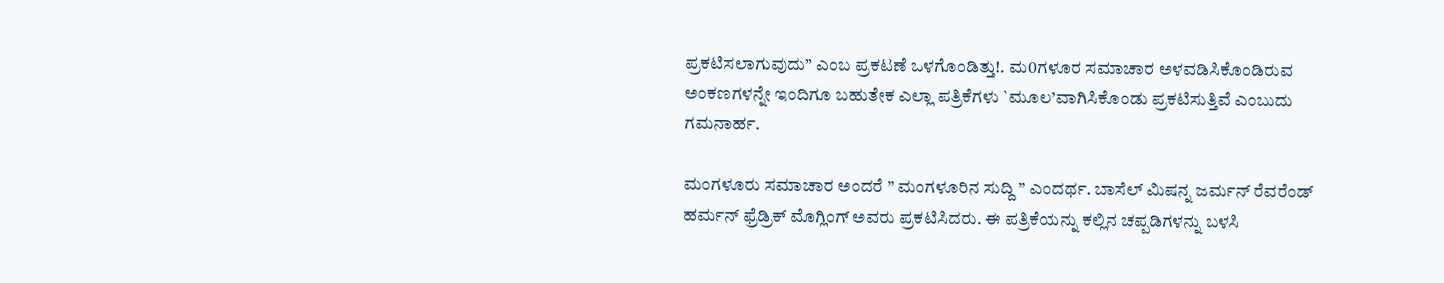ಪ್ರಕಟಿಸಲಾಗುವುದು” ಎಂಬ ಪ್ರಕಟಣೆ ಒಳಗೊಂಡಿತ್ತು!. ಮ0ಗಳೂರ ಸಮಾಚಾರ ಅಳವಡಿಸಿಕೊಂಡಿರುವ ಅಂಕಣಗಳನ್ನೇ ಇಂದಿಗೂ ಬಹುತೇಕ ಎಲ್ಲಾ ಪತ್ರಿಕೆಗಳು `ಮೂಲ’ವಾಗಿಸಿಕೊಂಡು ಪ್ರಕಟಿಸುತ್ತಿವೆ ಎಂಬುದು ಗಮನಾರ್ಹ.

ಮಂಗಳೂರು ಸಮಾಚಾರ ಅಂದರೆ ” ಮಂಗಳೂರಿನ ಸುದ್ದಿ ” ಎಂದರ್ಥ. ಬಾಸೆಲ್ ಮಿಷನ್ನ ಜರ್ಮನ್ ರೆವರೆಂಡ್ ಹರ್ಮನ್ ಫ್ರೆಡ್ರಿಕ್ ಮೊಗ್ಲಿಂಗ್ ಅವರು ಪ್ರಕಟಿಸಿದರು. ಈ ಪತ್ರಿಕೆಯನ್ನು ಕಲ್ಲಿನ ಚಪ್ಪಡಿಗಳನ್ನು ಬಳಸಿ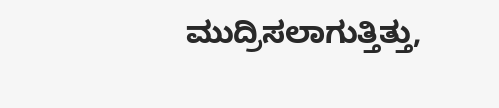ಮುದ್ರಿಸಲಾಗುತ್ತಿತ್ತು,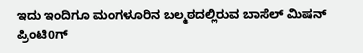ಇದು ಇಂದಿಗೂ ಮಂಗಳೂರಿನ ಬಲ್ಮಠದಲ್ಲಿರುವ ಬಾಸೆಲ್ ಮಿಷನ್ ಪ್ರಿಂಟಿ0ಗ್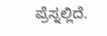ಪ್ರೆಸ್ನಲ್ಲಿದೆ.